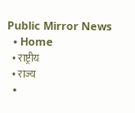Public Mirror News
  • Home
  • राष्ट्रीय
  • राज्य
  •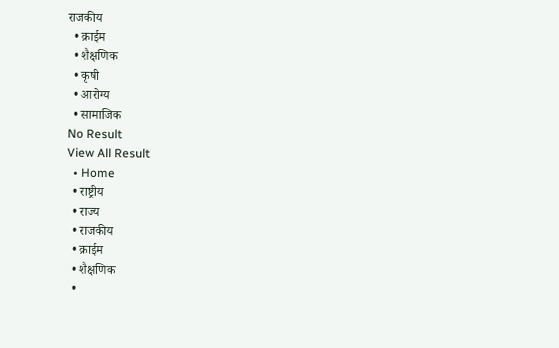राजकीय
  • क्राईम
  • शैक्षणिक
  • कृषी
  • आरोग्य
  • सामाजिक
No Result
View All Result
  • Home
  • राष्ट्रीय
  • राज्य
  • राजकीय
  • क्राईम
  • शैक्षणिक
  •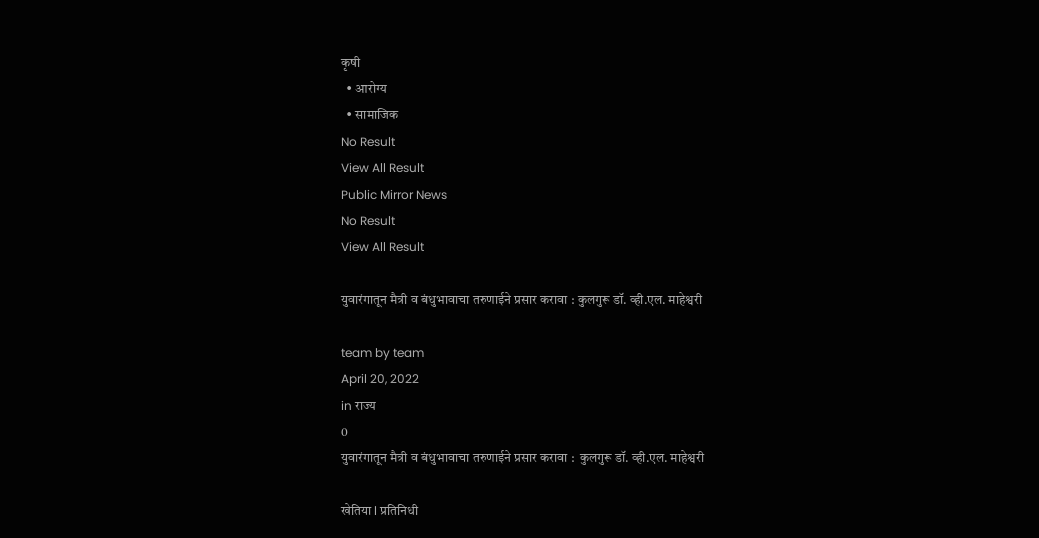कृषी
  • आरोग्य
  • सामाजिक
No Result
View All Result
Public Mirror News
No Result
View All Result

युवारंगातून मैत्री व बंधुभावाचा तरुणाईने प्रसार करावा : कुलगुरू डॉ. व्ही.एल. माहेश्वरी

team by team
April 20, 2022
in राज्य
0
युवारंगातून मैत्री व बंधुभावाचा तरुणाईने प्रसार करावा :  कुलगुरू डॉ. व्ही.एल. माहेश्वरी

खेतिया l प्रतिनिधी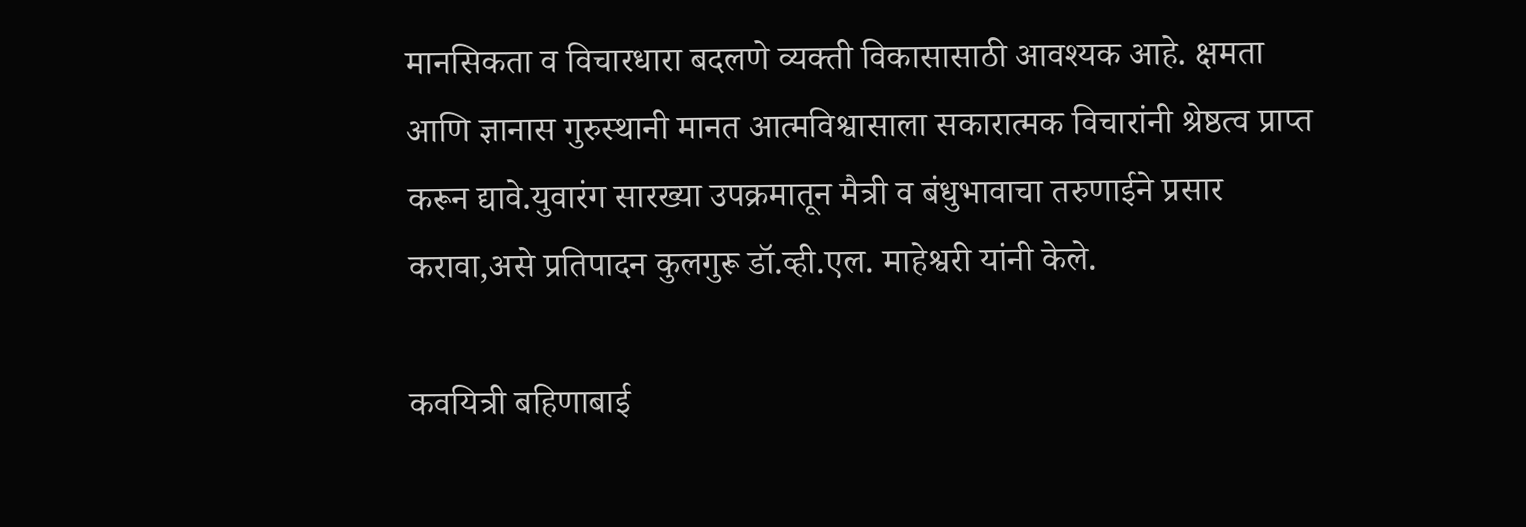मानसिकता व विचारधारा बदलणे व्यक्ती विकासासाठी आवश्यक आहे. क्षमता आणि ज्ञानास गुरुस्थानी मानत आत्मविश्वासाला सकारात्मक विचारांनी श्रेष्ठत्व प्राप्त करून द्यावे.युवारंग सारख्या उपक्रमातून मैत्री व बंधुभावाचा तरुणाईने प्रसार करावा,असे प्रतिपादन कुलगुरू डॉ.व्ही.एल. माहेश्वरी यांनी केले.

कवयित्री बहिणाबाई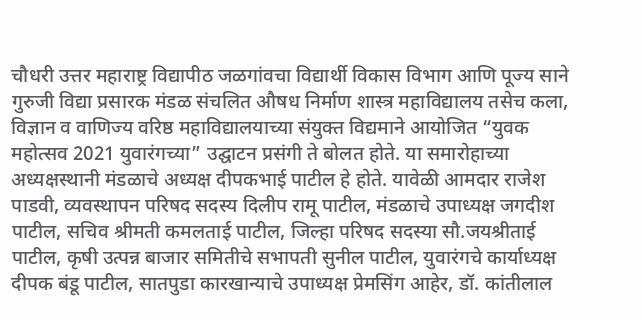चौधरी उत्तर महाराष्ट्र विद्यापीठ जळगांवचा विद्यार्थी विकास विभाग आणि पूज्य साने गुरुजी विद्या प्रसारक मंडळ संचलित औषध निर्माण शास्त्र महाविद्यालय तसेच कला, विज्ञान व वाणिज्य वरिष्ठ महाविद्यालयाच्या संयुक्त विद्यमाने आयोजित “युवक महोत्सव 2021 युवारंगच्या” उद्घाटन प्रसंगी ते बोलत होते. या समारोहाच्या अध्यक्षस्थानी मंडळाचे अध्यक्ष दीपकभाई पाटील हे होते. यावेळी आमदार राजेश पाडवी, व्यवस्थापन परिषद सदस्य दिलीप रामू पाटील, मंडळाचे उपाध्यक्ष जगदीश पाटील, सचिव श्रीमती कमलताई पाटील, जिल्हा परिषद सदस्या सौ.जयश्रीताई पाटील, कृषी उत्पन्न बाजार समितीचे सभापती सुनील पाटील, युवारंगचे कार्याध्यक्ष दीपक बंडू पाटील, सातपुडा कारखान्याचे उपाध्यक्ष प्रेमसिंग आहेर, डॉ. कांतीलाल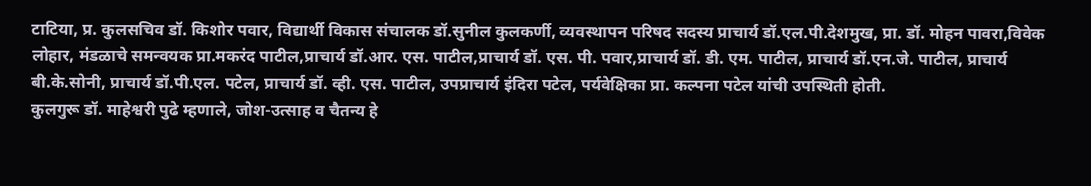टाटिया, प्र. कुलसचिव डॉ. किशोर पवार, विद्यार्थी विकास संचालक डॉ.सुनील कुलकर्णी, व्यवस्थापन परिषद सदस्य प्राचार्य डॉ.एल.पी.देशमुख, प्रा. डॉ. मोहन पावरा,विवेक लोहार, मंडळाचे समन्वयक प्रा.मकरंद पाटील,प्राचार्य डॉ.आर. एस. पाटील,प्राचार्य डॉ. एस. पी. पवार,प्राचार्य डॉ. डी. एम. पाटील, प्राचार्य डॉ.एन.जे. पाटील, प्राचार्य बी.के.सोनी, प्राचार्य डॉ.पी.एल. पटेल, प्राचार्य डॉ. व्ही. एस. पाटील, उपप्राचार्य इंदिरा पटेल, पर्यवेक्षिका प्रा. कल्पना पटेल यांची उपस्थिती होती.
कुलगुरू डॉ. माहेश्वरी पुढे म्हणाले, जोश-उत्साह व चैतन्य हे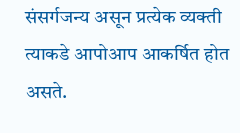संसर्गजन्य असून प्रत्येक व्यक्ती त्याकडे आपोआप आकर्षित होत असते.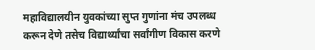महाविद्यालयीन युवकांच्या सुप्त गुणांना मंच उपलब्ध करून देणे तसेच विद्यार्थ्यांचा सर्वांगीण विकास करणे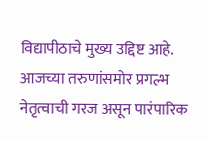विद्यापीठाचे मुख्य उद्दिष्ट आहे. आजच्या तरुणांसमोर प्रगल्भ नेतृत्वाची गरज असून पारंपारिक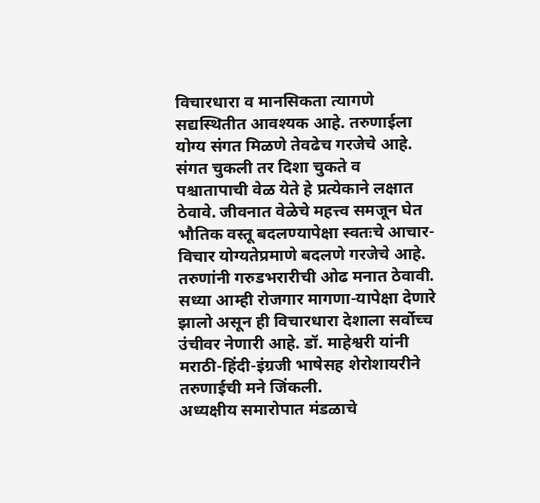विचारधारा व मानसिकता त्यागणे सद्यस्थितीत आवश्यक आहे. तरुणाईला योग्य संगत मिळणे तेवढेच गरजेचे आहे. संगत चुकली तर दिशा चुकते व पश्चातापाची वेळ येते हे प्रत्येकाने लक्षात ठेवावे. जीवनात वेळेचे महत्त्व समजून घेत भौतिक वस्तू बदलण्यापेक्षा स्वतःचे आचार-विचार योग्यतेप्रमाणे बदलणे गरजेचे आहे. तरुणांनी गरुडभरारीची ओढ मनात ठेवावी. सध्या आम्ही रोजगार मागणा-यापेक्षा देणारे झालो असून ही विचारधारा देशाला सर्वोच्च उंचीवर नेणारी आहे. डॉ. माहेश्वरी यांनी मराठी-हिंदी-इंग्रजी भाषेसह शेरोशायरीने तरुणाईची मने जिंकली.
अध्यक्षीय समारोपात मंडळाचे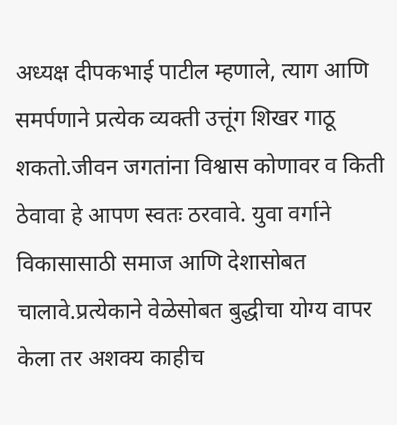अध्यक्ष दीपकभाई पाटील म्हणाले, त्याग आणि समर्पणाने प्रत्येक व्यक्ती उत्तूंग शिखर गाठू शकतो.जीवन जगतांना विश्वास कोणावर व किती ठेवावा हे आपण स्वतः ठरवावे. युवा वर्गाने विकासासाठी समाज आणि देशासोबत चालावे.प्रत्येकाने वेळेसोबत बुद्धीचा योग्य वापर केला तर अशक्य काहीच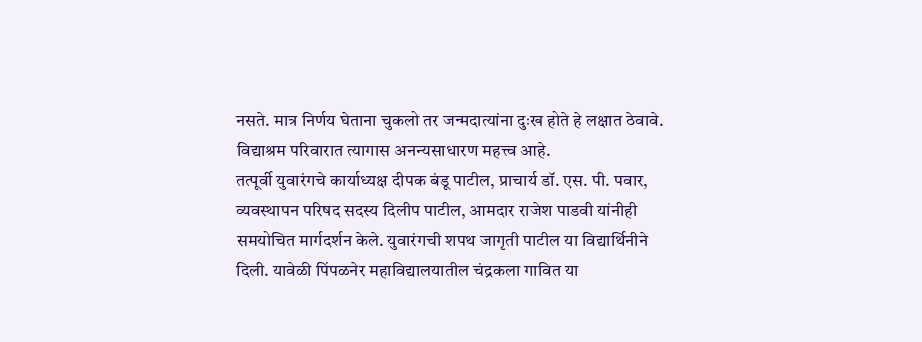नसते. मात्र निर्णय घेताना चुकलो तर जन्मदात्यांना दुःख होते हे लक्षात ठेवावे. विद्याश्रम परिवारात त्यागास अनन्यसाधारण महत्त्व आहे.
तत्पूर्वी युवारंगचे कार्याध्यक्ष दीपक बंडू पाटील, प्राचार्य डॉ. एस. पी. पवार, व्यवस्थापन परिषद सदस्य दिलीप पाटील, आमदार राजेश पाडवी यांनीही समयोचित मार्गदर्शन केले. युवारंगची शपथ जागृती पाटील या विद्यार्थिनीने दिली. यावेळी पिंपळनेर महाविद्यालयातील चंद्रकला गावित या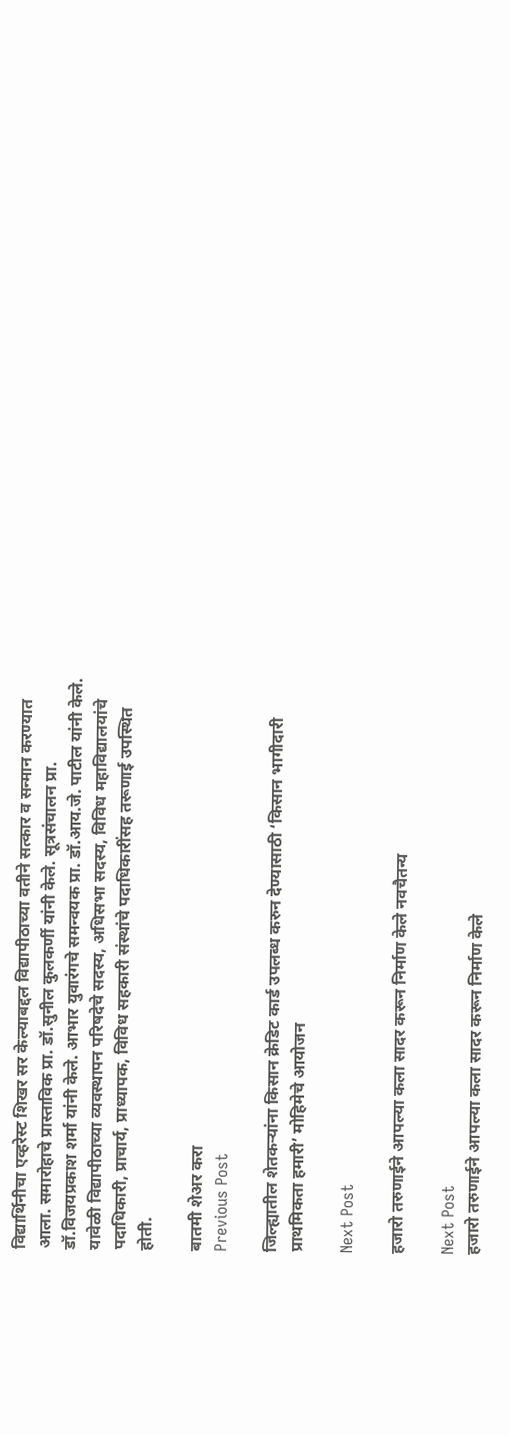विद्यार्थिनीचा एव्हरेस्ट शिखर सर केल्याबद्दल विद्यापीठाच्या वतीने सत्कार व सन्मान करण्यात आला. समारोहाचे प्रास्ताविक प्रा. डॉ.सुनील कुलकर्णी यांनी केले. सूत्रसंचालन प्रा. डॉ.विजयप्रकाश शर्मा यांनी केले. आभार युवारंगचे समन्वयक प्रा. डॉ.आय.जे. पाटील यांनी केले. यावेळी विद्यापीठाच्या व्यवस्थापन परिषदेचे सदस्य, अधिसभा सदस्य, विविध महाविद्यालयांचे पदाधिकारी, प्राचार्य, प्राध्यापक, विविध सहकारी संस्थांचे पदाधिकारींसह तरूणाई उपस्थित होती.

बातमी शेअर करा
Previous Post

जिल्ह्यातील शेतकऱ्यांना किसान क्रेडिट कार्ड उपलब्ध करुन देण्यासाठी ‘किसान भागीदारी प्राथमिकता हमारी’ मोहिमेचे आयोजन

Next Post

हजारो तरुणाईने आपल्या कला सादर करून निर्माण केले नवचैतन्य

Next Post
हजारो तरुणाईने आपल्या कला सादर करून निर्माण केले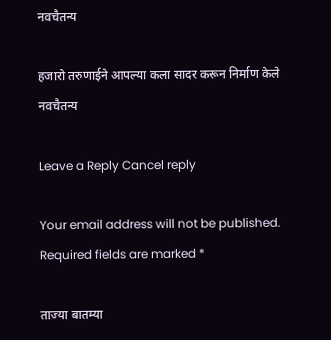नवचैतन्य

हजारो तरुणाईने आपल्या कला सादर करून निर्माण केले नवचैतन्य

Leave a Reply Cancel reply

Your email address will not be published. Required fields are marked *

ताज्या बातम्या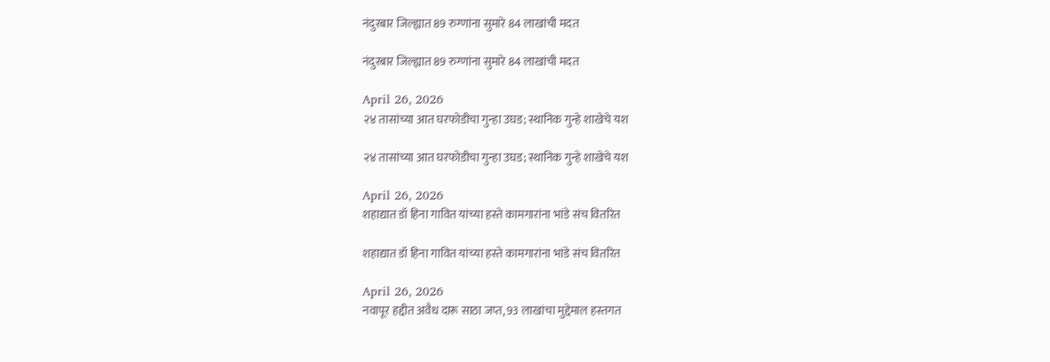नंदुरबार जिल्ह्यात 89 रुग्णांना सुमारे 84 लाखांची मदत

नंदुरबार जिल्ह्यात 89 रुग्णांना सुमारे 84 लाखांची मदत

April 26, 2026
२४ तासांच्या आत घरफोडीचा गुन्हा उघड; स्थानिक गुन्हे शाखेचे यश

२४ तासांच्या आत घरफोडीचा गुन्हा उघड; स्थानिक गुन्हे शाखेचे यश

April 26, 2026
शहाद्यात डॉ हिना गावित यांच्या हस्ते कामगारांना भांडे संच वितरित

शहाद्यात डॉ हिना गावित यांच्या हस्ते कामगारांना भांडे संच वितरित

April 26, 2026
नवापूर हद्दीत अवैध दारू साठा जप्त, 93 लाखांचा मुद्देमाल हस्तगत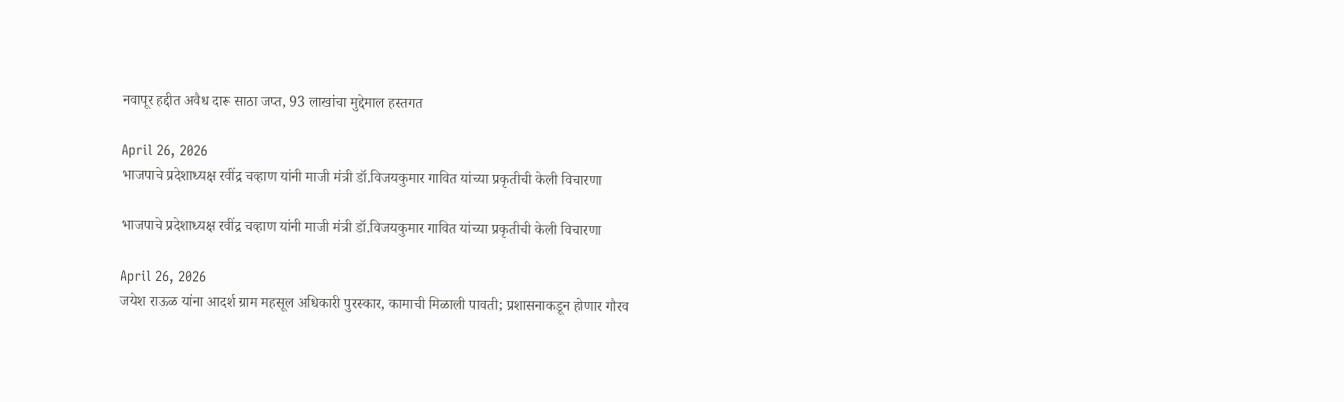नवापूर हद्दीत अवैध दारू साठा जप्त, 93 लाखांचा मुद्देमाल हस्तगत

April 26, 2026
भाजपाचे प्रदेशाध्यक्ष रवींद्र चव्हाण यांनी माजी मंत्री डॉ.विजयकुमार गावित यांच्या प्रकृतीची केली विचारणा

भाजपाचे प्रदेशाध्यक्ष रवींद्र चव्हाण यांनी माजी मंत्री डॉ.विजयकुमार गावित यांच्या प्रकृतीची केली विचारणा

April 26, 2026
जयेश राऊळ यांना आदर्श ग्राम महसूल अधिकारी पुरस्कार, कामाची मिळाली पावती; प्रशासनाकडून होणार गौरव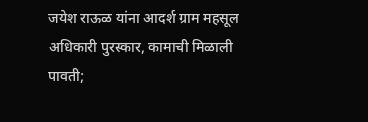जयेश राऊळ यांना आदर्श ग्राम महसूल अधिकारी पुरस्कार, कामाची मिळाली पावती;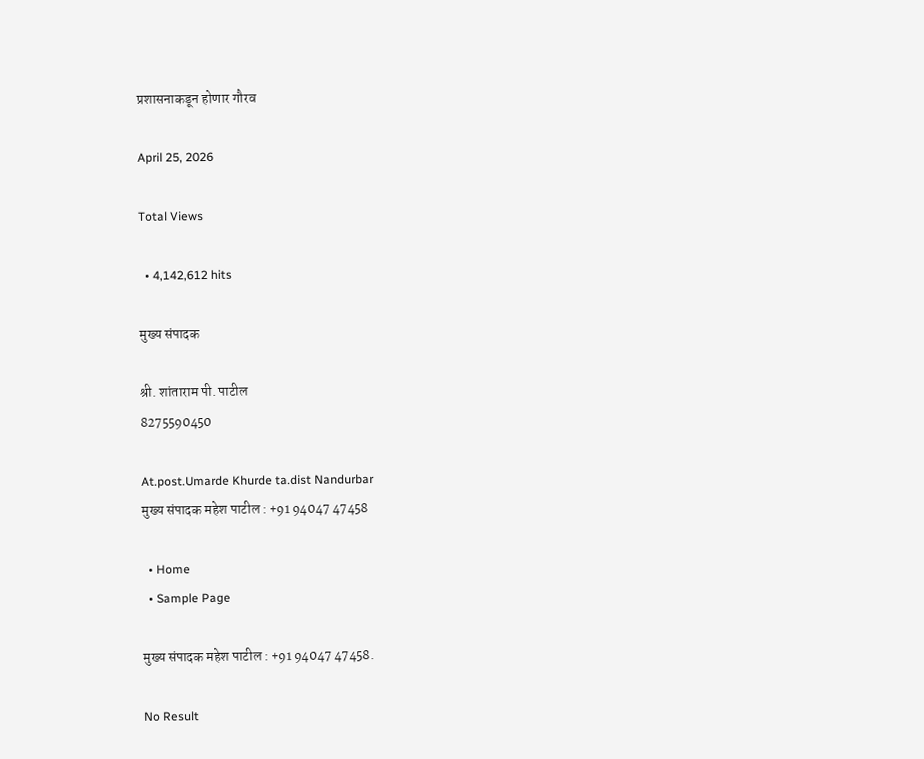प्रशासनाकडून होणार गौरव

April 25, 2026

Total Views

  • 4,142,612 hits

मुख्य संपादक

श्री. शांताराम पी. पाटील
8275590450

At.post.Umarde Khurde ta.dist Nandurbar
मुख्य संपादक महेश पाटील : +91 94047 47458

  • Home
  • Sample Page

मुख्य संपादक महेश पाटील : +91 94047 47458.

No Result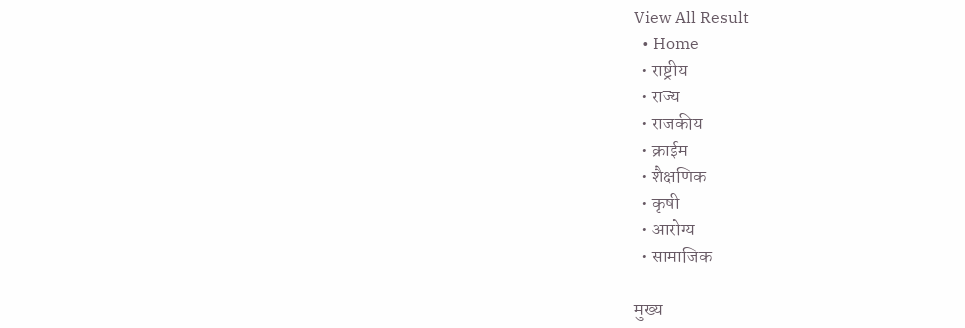View All Result
  • Home
  • राष्ट्रीय
  • राज्य
  • राजकीय
  • क्राईम
  • शैक्षणिक
  • कृषी
  • आरोग्य
  • सामाजिक

मुख्य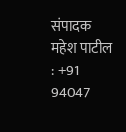संपादक महेश पाटील : +91 94047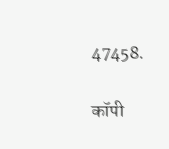47458.

कॉपी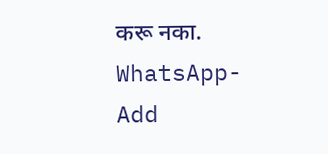करू नका.
WhatsApp-Add